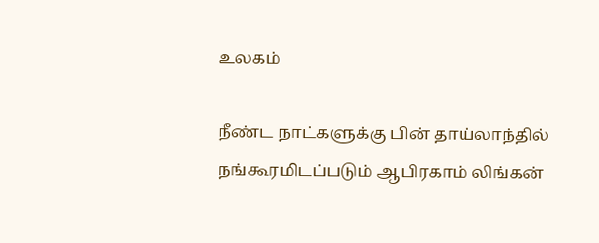உலகம்

நீண்ட நாட்களுக்கு பின் தாய்லாந்தில் நங்கூரமிடப்படும் ஆபிரகாம் லிங்கன்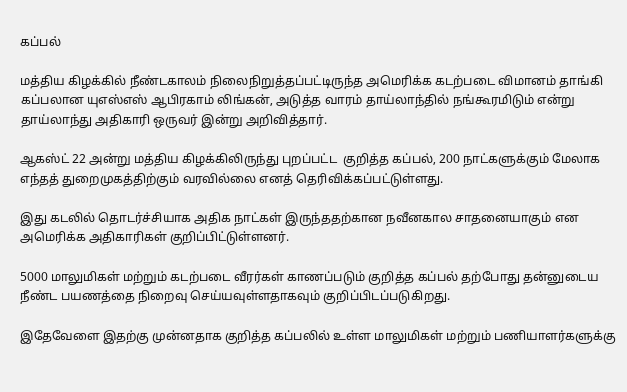கப்பல்

மத்திய கிழக்கில் நீண்டகாலம் நிலைநிறுத்தப்பட்டிருந்த அமெரிக்க கடற்படை விமானம் தாங்கி கப்பலான யுஎஸ்எஸ் ஆபிரகாம் லிங்கன், அடுத்த வாரம் தாய்லாந்தில் நங்கூரமிடும் என்று தாய்லாந்து அதிகாரி ஒருவர் இன்று அறிவித்தார்.

ஆகஸ்ட் 22 அன்று மத்திய கிழக்கிலிருந்து புறப்பட்ட  குறித்த கப்பல், 200 நாட்களுக்கும் மேலாக எந்தத் துறைமுகத்திற்கும் வரவில்லை எனத் தெரிவிக்கப்பட்டுள்ளது.

இது கடலில் தொடர்ச்சியாக அதிக நாட்கள் இருந்ததற்கான நவீனகால சாதனையாகும் என அமெரிக்க அதிகாரிகள் குறிப்பிட்டுள்ளனர்.

5000 மாலுமிகள் மற்றும் கடற்படை வீரர்கள் காணப்படும் குறித்த கப்பல் தற்போது தன்னுடைய நீண்ட பயணத்தை நிறைவு செய்யவுள்ளதாகவும் குறிப்பிடப்படுகிறது.

இதேவேளை இதற்கு முன்னதாக குறித்த கப்பலில் உள்ள மாலுமிகள் மற்றும் பணியாளர்களுக்கு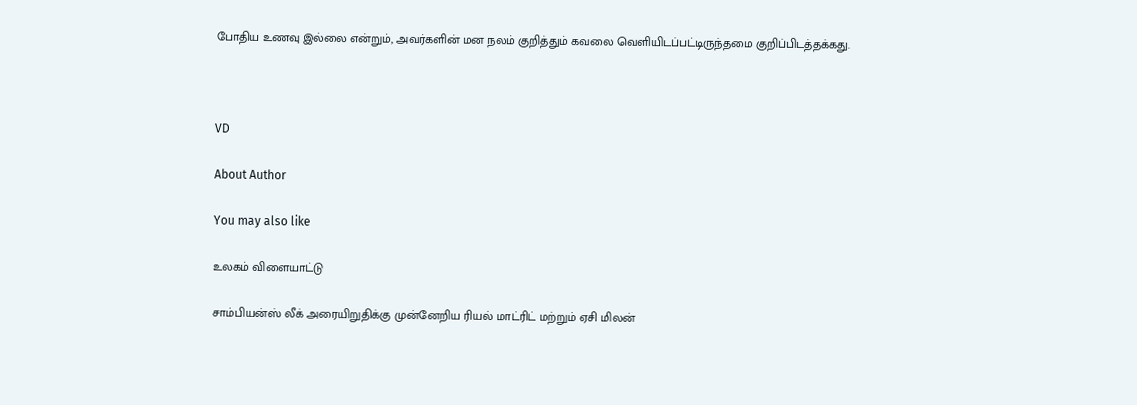போதிய உணவு இல்லை என்றும், அவர்களின் மன நலம் குறித்தும் கவலை வெளியிடப்பட்டிருந்தமை குறிப்பிடத்தக்கது.



VD

About Author

You may also like

உலகம் விளையாட்டு

சாம்பியன்ஸ் லீக் அரையிறுதிக்கு முன்னேறிய ரியல் மாட்ரிட் மற்றும் ஏசி மிலன்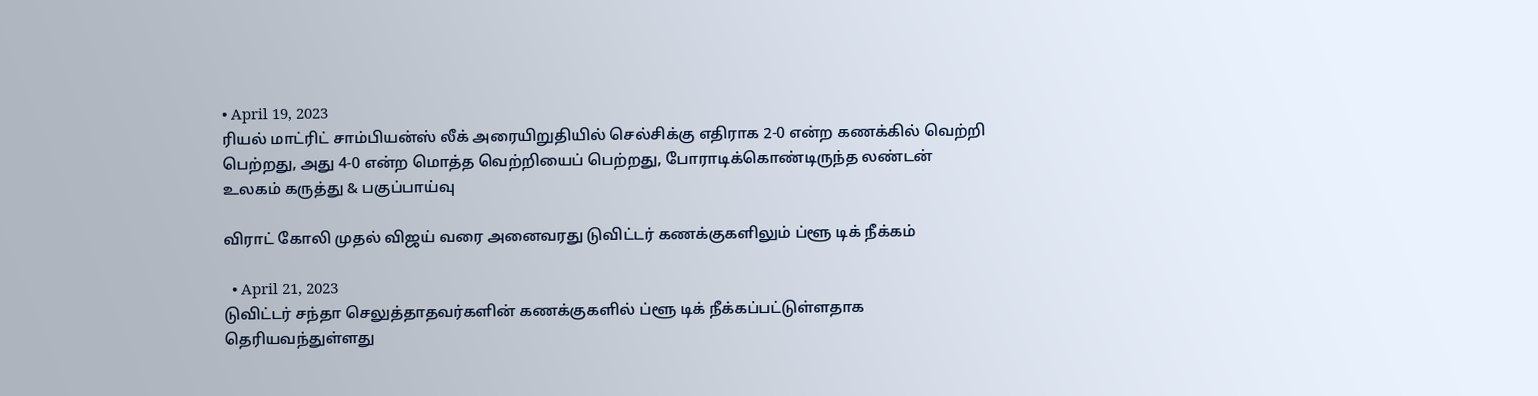• April 19, 2023
ரியல் மாட்ரிட் சாம்பியன்ஸ் லீக் அரையிறுதியில் செல்சிக்கு எதிராக 2-0 என்ற கணக்கில் வெற்றி பெற்றது, அது 4-0 என்ற மொத்த வெற்றியைப் பெற்றது, போராடிக்கொண்டிருந்த லண்டன்
உலகம் கருத்து & பகுப்பாய்வு

விராட் கோலி முதல் விஜய் வரை அனைவரது டுவிட்டர் கணக்குகளிலும் ப்ளூ டிக் நீக்கம்

  • April 21, 2023
டுவிட்டர் சந்தா செலுத்தாதவர்களின் கணக்குகளில் ப்ளூ டிக் நீக்கப்பட்டுள்ளதாக தெரியவந்துள்ளது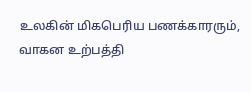உலகின் மிகபெரிய பணக்காரரும், வாகன உற்பத்தி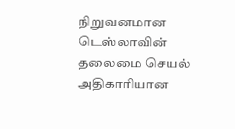நிறுவனமான டெஸ்லாவின் தலைமை செயல் அதிகாரியான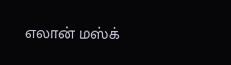எலான் மஸ்க்